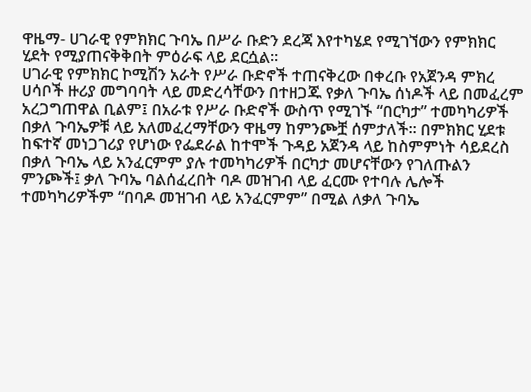ዋዜማ- ሀገራዊ የምክክር ጉባኤ በሥራ ቡድን ደረጃ እየተካሄደ የሚገኘውን የምክክር ሂደት የሚያጠናቅቅበት ምዕራፍ ላይ ደርሷል።
ሀገራዊ የምክክር ኮሚሽን አራት የሥራ ቡድኖች ተጠናቅረው በቀረቡ የአጀንዳ ምክረ ሀሳቦች ዙሪያ መግባባት ላይ መድረሳቸውን በተዘጋጁ የቃለ ጉባኤ ሰነዶች ላይ በመፈረም አረጋግጠዋል ቢልም፤ በአራቱ የሥራ ቡድኖች ውስጥ የሚገኙ “በርካታ” ተመካካሪዎች በቃለ ጉባኤዎቹ ላይ አለመፈረማቸውን ዋዜማ ከምንጮቿ ሰምታለች። በምክክር ሂደቱ ከፍተኛ መነጋገሪያ የሆነው የፌደራል ከተሞች ጉዳይ አጀንዳ ላይ ከስምምነት ሳይደረስ በቃለ ጉባኤ ላይ አንፈርምም ያሉ ተመካካሪዎች በርካታ መሆናቸውን የገለጡልን ምንጮች፤ ቃለ ጉባኤ ባልሰፈረበት ባዶ መዝገብ ላይ ፈርሙ የተባሉ ሌሎች ተመካካሪዎችም “በባዶ መዝገብ ላይ አንፈርምም” በሚል ለቃለ ጉባኤ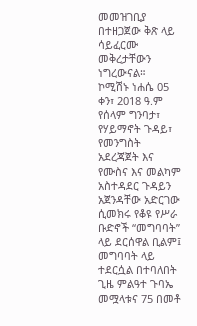መመዝገቢያ በተዘጋጀው ቅጽ ላይ ሳይፈርሙ መቅረታቸውን ነግረውናል።
ኮሚሽኑ ነሐሴ 05 ቀን፣ 2018 ዓ.ም የሰላም ግንባታ፣ የሃይማኖት ጉዳይ፣ የመንግስት አደረጃጀት እና የሙስና እና መልካም አስተዳደር ጉዳይን አጀንዳቸው አድርገው ሲመክሩ የቆዩ የሥራ ቡድኖች “መግባባት” ላይ ደርሰዋል ቢልም፤ መግባባት ላይ ተደርሷል በተባለበት ጊዜ ምልዓተ ጉባኤ መሟላቱና 75 በመቶ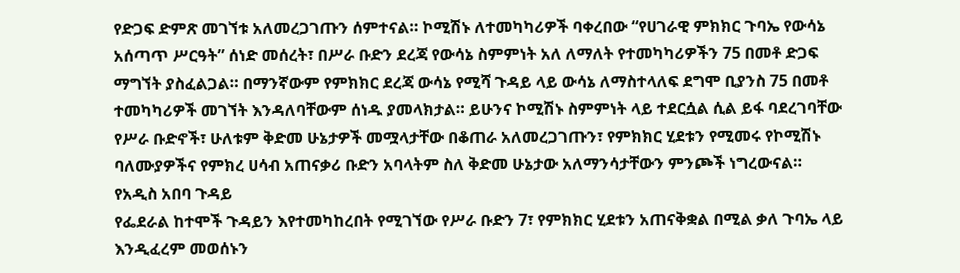የድጋፍ ድምጽ መገኘቱ አለመረጋገጡን ሰምተናል። ኮሚሽኑ ለተመካካሪዎች ባቀረበው “የሀገራዊ ምክክር ጉባኤ የውሳኔ አሰጣጥ ሥርዓት” ሰነድ መሰረት፣ በሥራ ቡድን ደረጃ የውሳኔ ስምምነት አለ ለማለት የተመካካሪዎችን 75 በመቶ ድጋፍ ማግኘት ያስፈልጋል። በማንኛውም የምክክር ደረጃ ውሳኔ የሚሻ ጉዳይ ላይ ውሳኔ ለማስተላለፍ ደግሞ ቢያንስ 75 በመቶ ተመካካሪዎች መገኘት እንዳለባቸውም ሰነዱ ያመላክታል። ይሁንና ኮሚሽኑ ስምምነት ላይ ተደርሷል ሲል ይፋ ባደረገባቸው የሥራ ቡድኖች፣ ሁለቱም ቅድመ ሁኔታዎች መሟላታቸው በቆጠራ አለመረጋገጡን፣ የምክክር ሂደቱን የሚመሩ የኮሚሽኑ ባለሙያዎችና የምክረ ሀሳብ አጠናቃሪ ቡድን አባላትም ስለ ቅድመ ሁኔታው አለማንሳታቸውን ምንጮች ነግረውናል።
የአዲስ አበባ ጉዳይ
የፌደራል ከተሞች ጉዳይን እየተመካከረበት የሚገኘው የሥራ ቡድን 7፣ የምክክር ሂደቱን አጠናቅቋል በሚል ቃለ ጉባኤ ላይ እንዲፈረም መወሰኑን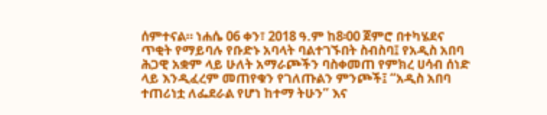ሰምተናል። ነሐሴ 06 ቀን፣ 2018 ዓ.ም ከ8፡00 ጀምሮ በተካሄደና ጥቂት የማይባሉ የቡድኑ አባላት ባልተገኙበት ስብስባ፤ የአዲስ አበባ ሕጋዊ አቋም ላይ ሁለት አማራጮችን ባስቀመጠ የምክረ ሀሳብ ሰነድ ላይ እንዲፈረም መጠየቁን የገለጡልን ምንጮች፤ “አዲስ አበባ ተጠሪነቷ ለፌደራል የሆነ ከተማ ትሁን” እና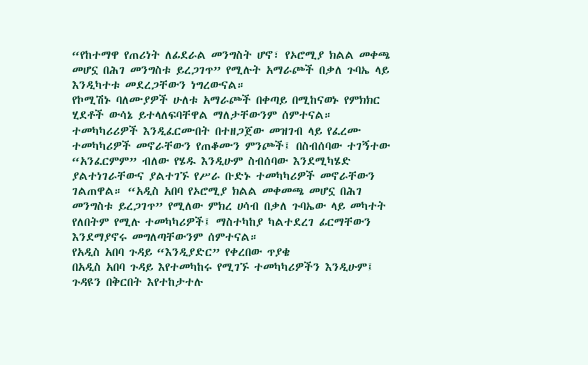“የከተማዋ የጠሪነት ለፊደራል መንግስት ሆኖ፣ የኦሮሚያ ክልል መቀጫ መሆኗ በሕገ መንግስቱ ይረጋገጥ” የሚሉት አማራጮች በቃለ ጉባኤ ላይ እንዲካተቱ መደረጋቸውን ነግረውናል።
የኮሚሽኑ ባለሙያዎች ሁለቱ አማራጮች በቀጣይ በሚከናወኑ የምክክር ሂደቶች ውሳኔ ይተላለፍባቸዋል ማለታቸውንም ሰምተናል። ተመካካሪሪዎች እንዲፈርሙበት በተዘጋጀው መዝገብ ላይ የፈረሙ ተመካካሪዎች መኖራቸውን የጠቆሙን ምንጮች፤ በስብሰባው ተገኝተው “አንፈርምም” ብለው የሄዱ እንዲሁም ስብሰባው እንደሚካሄድ ያልተነገራቸውና ያልተገኙ የሥራ ቡድኑ ተመካካሪዎች መኖራቸውን ገልጠዋል። “አዲስ አበባ የኦሮሚያ ክልል መቀመጫ መሆኗ በሕገ መንግስቱ ይረጋገጥ” የሚለው ምክረ ሀሳብ በቃለ ጉባኤው ላይ መካተት የለበትም የሚሉ ተመካካሪዎች፤ ማስተካከያ ካልተደረገ ፊርማቸውን እንደማያኖሩ መግለጣቸውንም ሰምተናል።
የአዲስ አበባ ጉዳይ “እንዲያድር” የቀረበው ጥያቄ
በአዲስ አበባ ጉዳይ እየተመካከሩ የሚገኙ ተመካካሪዎችን እንዲሁም፤ ጉዳዩን በቅርበት እየተከታተሉ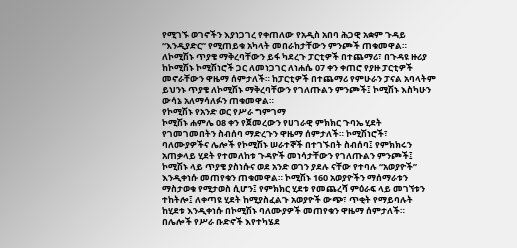የሚገኙ ወገኖችን እያነጋገረ የቀጠለው የአዲስ አበባ ሕጋዊ አቋም ጉዳይ “እንዲያድር” የሚጠይቁ አካላት መበራከታቸውን ምንጮች ጠቁመዋል። ለኮሚሽኑ ጥያቄ ማቅረባቸውን ይፋ ካደረጉ ፓርቲዎች በተጨማሪ፣ በጉዳዩ ዙሪያ ከኮሚሽኑ ኮሚሽነሮች ጋር ለመነጋገር ለነሐሴ 07 ቀን ቀጠሮ የያዙ ፓርቲዎች መኖራቸውን ዋዜማ ሰምታለች። ከፓርቲዎች በተጨማሪ የምሁራን ፓናል አባላትም ይህንኑ ጥያቄ ለኮሚሽኑ ማቅረባቸውን የገለጡልን ምንጮች፤ ኮሚሽኑ እስካሁን ውሳኔ አለማሳለፉን ጠቁመዋል።
የኮሚሽኑ የአንድ ወር የሥራ ግምገማ
ኮሚሽኑ ሐምሌ 08 ቀን የጀመረውን የሀገራዊ ምክክር ጉባኤ ሂደት የገመገመበትን ስብሰባ ማድረጉን ዋዜማ ሰምታለች። ኮሚሽነሮች፣ ባለሙያዎችና ሌሎች የኮሚሽኑ ሠራተኞች በተገኙበት ስብሰባ፤ የምክክሩን አጠቃላይ ሂደት የተመለከቱ ጉዳዮች መነሳታቸውን የገለጡልን ምንጮች፤ ኮሚሽኑ ላይ ጥያቄ ያስነሱና ወደ አንድ ወገን ያደሉ ናቸው የተባሉ “አወያዮች” እንዲቀነሱ መጠየቁን ጠቁመዋል። ኮሚሽኑ 160 አወያዮችን ማሰማራቱን ማስታወቁ የሚታወስ ሲሆን፤ የምክክር ሂደቱ የመጨረሻ ምዕራፍ ላይ መገኘቱን ተከትሎ፤ ለቀጣዩ ሂደት ከሚያስፈልጉ አወያዮች ውጭ፣ ጥቂት የማይባሉት ከሂደቱ እንዲቀነሱ በኮሚሽኑ ባለሙያዎች መጠየቁን ዋዜማ ሰምታለች። በሌሎች የሥራ ቡድኖች እየተካሄደ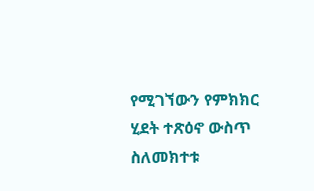የሚገኘውን የምክክር ሂደት ተጽዕኖ ውስጥ ስለመክተቱ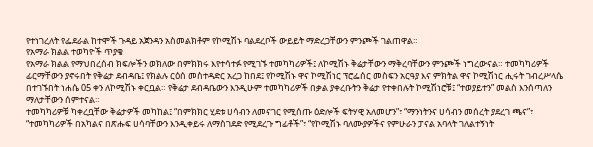የተነገረለት የፌደራል ከተሞች ጉዳይ አጀንዳን አስመልክቶም የኮሚሽኑ ባልደረቦች ውይይት ማድረጋቸውን ምንጮች ገልጠዋል።
የአማራ ክልል ተወካዮች ጥያቄ
የአማራ ክልል የማህበረሰብ ክፍሎችን ወክለው በምክክሩ እየተሳተፉ የሚገኙ ተመካካሪዎች፤ ለኮሚሽኑ ቅሬታቸውን ማቅረባቸውን ምንጮች ነግረውናል። ተመካካሪዎች ፊርማቸውን ያኖሩበት የቅሬታ ደብዳቤ፤ የክልሉ ርዕሰ መስተዳድር አረጋ ከበደ፤ የኮሚሽኑ ዋና ኮሚሽነር ፕሮፌሰር መስፍን አርዓያ እና ምክትል ዋና ኮሚሽነር ሒሩት ገብረሥላሴ በተገኙበት ነሐሴ 05 ቀን ለኮሚሽኑ ቀርቧል። የቅሬታ ደብዳቤውን እንዲሁም ተመካካሪዎች በቃል ያቀረቡትን ቅሬታ የተቀበሉት ኮሚሽነሮቹ፤ “ተወያይተን” መልስ እንሰጣለን ማለታቸውን ሰምተናል።
ተመካካሪዎቹ ካቀረቧቸው ቅሬታዎች መካከል፤ “በምክክር ሂደቱ ሀሳብን ለመናገር የሚሰጡ ዕድሎች ፍትሃዊ አለመሆን”፣ “ማንነትንና ሀሳብን መሰረት ያደረገ ጫና”፣ “ተመካካሪዎች በአካልና በጽሑፍ ሀሳባቸውን እንዲቀይሩ ለማስገደድ የሚደረጉ ግፊቶች”፣ “የኮሚሽኑ ባለሙያዎችና የምሁራን ፓናል አባላት ገለልተኝነት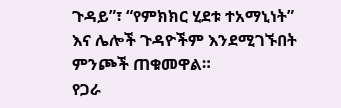ጉዳይ”፣ “የምክክር ሂደቱ ተአማኒነት” እና ሌሎች ጉዳዮችም እንደሚገኙበት ምንጮች ጠቁመዋል።
የጋራ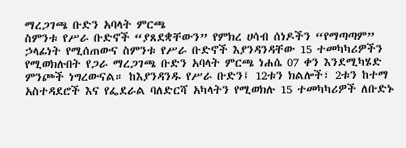ማረጋገጫ ቡድን አባላት ምርጫ
ስምንቱ የሥራ ቡድኖች “ያጸደቋቸውን” የምክረ ሀሳብ ሰነዶችን “የማጣጣም” ኃላፊነት የሚሰጠውና ስምንቱ የሥራ ቡድኖች እያንዳንዳቸው 15 ተመካካሪዎችን የሚወክሉበት የጋራ ማረጋገጫ ቡድን አባላት ምርጫ ነሐሴ 07 ቀን እንደሚካሄድ ምንጮች ነግረውናል። ከእያንዳንዱ የሥራ ቡድን፤ 12ቱን ክልሎች፣ 2ቱን ከተማ አስተዳደሮች እና የፌደራል ባለድርሻ አካላትን የሚወክሉ 15 ተመካካሪዎች ለቡድኑ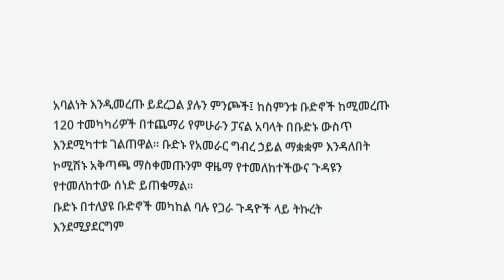አባልነት እንዲመረጡ ይደረጋል ያሉን ምንጮች፤ ከስምንቱ ቡድኖች ከሚመረጡ 120 ተመካካሪዎች በተጨማሪ የምሁራን ፓናል አባላት በቡድኑ ውስጥ እንደሚካተቱ ገልጠዋል። ቡድኑ የአመራር ግብረ ኃይል ማቋቋም እንዳለበት ኮሚሽኑ አቅጣጫ ማስቀመጡንም ዋዜማ የተመለከተችውና ጉዳዩን የተመለከተው ሰነድ ይጠቁማል።
ቡድኑ በተለያዩ ቡድኖች መካከል ባሉ የጋራ ጉዳዮች ላይ ትኩረት እንደሚያደርግም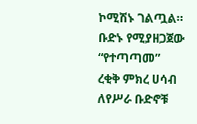ኮሚሽኑ ገልጧል። ቡድኑ የሚያዘጋጀው “የተጣጣመ” ረቂቅ ምክረ ሀሳብ ለየሥራ ቡድኖቹ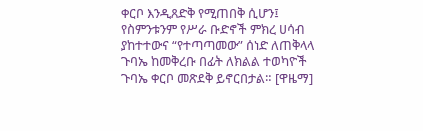ቀርቦ እንዲጸድቅ የሚጠበቅ ሲሆን፤ የስምንቱንም የሥራ ቡድኖች ምክረ ሀሳብ ያከተተውና “የተጣጣመው” ሰነድ ለጠቅላላ ጉባኤ ከመቅረቡ በፊት ለክልል ተወካዮች ጉባኤ ቀርቦ መጽደቅ ይኖርበታል። [ዋዜማ]